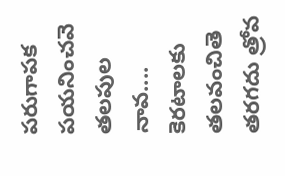పరుగాపక పయనించవె తలపుల నావ.... కెరటాలకు తలవంచితె తరగదు త్రోవ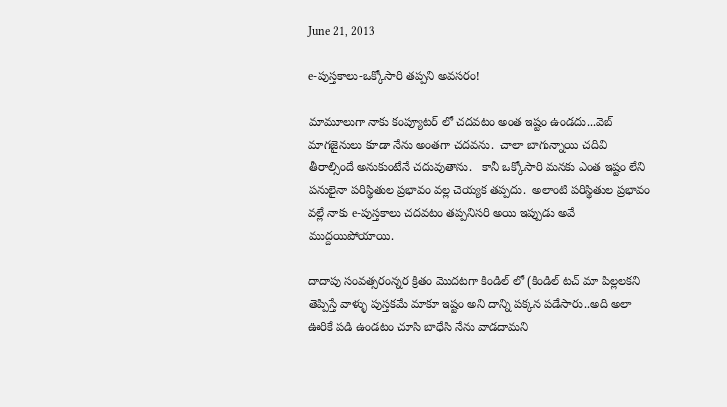June 21, 2013

e-పుస్తకాలు-ఒక్కోసారి తప్పని అవసరం!

మామూలుగా నాకు కంప్యూటర్ లో చదవటం అంత ఇష్టం ఉండదు...వెబ్ మాగజైనులు కూడా నేను అంతగా చదవను.  చాలా బాగున్నాయి చదివి తీరాల్సిందే అనుకుంటేనే చదువుతాను.   కానీ ఒక్కోసారి మనకు ఎంత ఇష్టం లేని పనులైనా పరిస్థితుల ప్రభావం వల్ల చెయ్యక తప్పదు.  అలాంటి పరిస్థితుల ప్రభావం వల్లే నాకు e-పుస్తకాలు చదవటం తప్పనిసరి అయి ఇప్పుడు అవే ముద్దయిపోయాయి.

దాదాపు సంవత్సరంన్నర క్రితం మొదటగా కిండిల్ లో (కిండిల్ టచ్ మా పిల్లలకని తెప్పిస్తే వాళ్ళు పుస్తకమే మాకూ ఇష్టం అని దాన్ని పక్కన పడేసారు..అది అలా ఊరికే పడి ఉండటం చూసి బాధేసి నేను వాడదామని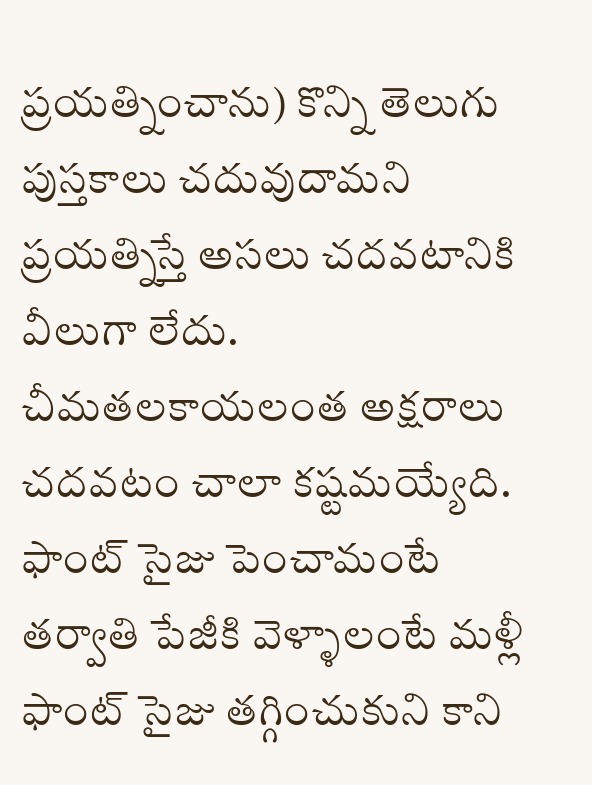ప్రయత్నించాను) కొన్ని తెలుగు పుస్తకాలు చదువుదామని ప్రయత్నిస్తే అసలు చదవటానికి వీలుగా లేదు.  చీమతలకాయలంత అక్షరాలు చదవటం చాలా కష్టమయ్యేది.  ఫాంట్ సైజు పెంచామంటే తర్వాతి పేజీకి వెళ్ళాలంటే మళ్లీ ఫాంట్ సైజు తగ్గించుకుని కాని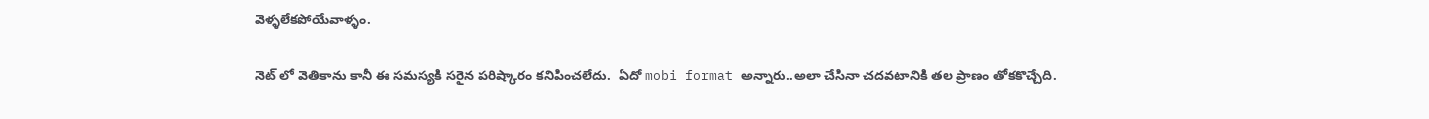వెళ్ళలేకపోయేవాళ్ళం.

నెట్ లో వెతికాను కానీ ఈ సమస్యకి సరైన పరిష్కారం కనిపించలేదు.  ఏదో mobi format అన్నారు..అలా చేసినా చదవటానికి తల ప్రాణం తోకకొచ్చేది.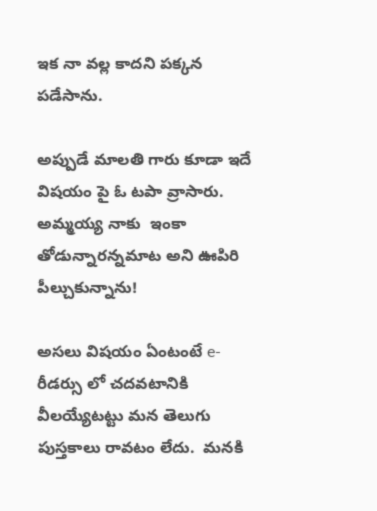ఇక నా వల్ల కాదని పక్కన పడేసాను.

అప్పుడే మాలతి గారు కూడా ఇదే విషయం పై ఓ టపా వ్రాసారు.  అమ్మయ్య నాకు  ఇంకా తోడున్నారన్నమాట అని ఊపిరి పీల్చుకున్నాను!

అసలు విషయం ఏంటంటే e-రీడర్సు లో చదవటానికి వీలయ్యేటట్టు మన తెలుగు పుస్తకాలు రావటం లేదు.  మనకి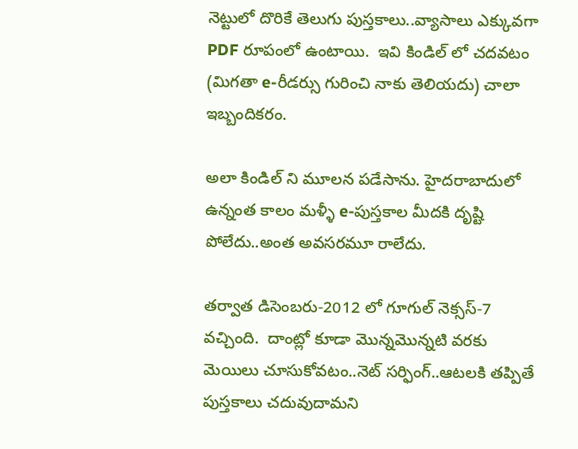నెట్టులో దొరికే తెలుగు పుస్తకాలు..వ్యాసాలు ఎక్కువగా PDF రూపంలో ఉంటాయి.  ఇవి కిండిల్ లో చదవటం (మిగతా e-రీడర్సు గురించి నాకు తెలియదు) చాలా ఇబ్బందికరం.

అలా కిండిల్ ని మూలన పడేసాను. హైదరాబాదులో ఉన్నంత కాలం మళ్ళీ e-పుస్తకాల మీదకి దృష్టి పోలేదు..అంత అవసరమూ రాలేదు.

తర్వాత డిసెంబరు-2012 లో గూగుల్ నెక్సస్-7 వచ్చింది.  దాంట్లో కూడా మొన్నమొన్నటి వరకు మెయిలు చూసుకోవటం..నెట్ సర్ఫింగ్..ఆటలకి తప్పితే పుస్తకాలు చదువుదామని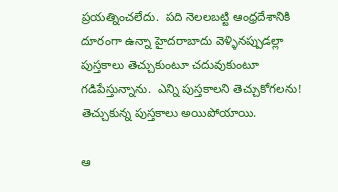ప్రయత్నించలేదు.  పది నెలలబట్టి ఆంధ్రదేశానికి దూరంగా ఉన్నా హైదరాబాదు వెళ్ళినప్పుడల్లా పుస్తకాలు తెచ్చుకుంటూ చదువుకుంటూ గడిపేస్తున్నాను.  ఎన్ని పుస్తకాలని తెచ్చుకోగలను! తెచ్చుకున్న పుస్తకాలు అయిపోయాయి.

ఆ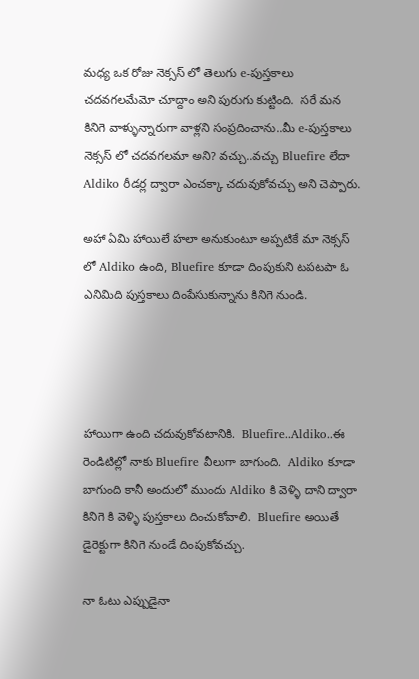మధ్య ఒక రోజు నెక్సస్ లో తెలుగు e-పుస్తకాలు చదవగలమేమో చూద్దాం అని పురుగు కుట్టింది.  సరే మన కినిగె వాళ్ళున్నారుగా వాళ్లని సంప్రదించాను..మీ e-పుస్తకాలు నెక్సస్ లో చదవగలమా అని? వచ్చు..వచ్చు Bluefire లేదా Aldiko రీడర్ల ద్వారా ఎంచక్కా చదువుకోవచ్చు అని చెప్పారు.

అహా ఏమి హాయిలే హలా అనుకుంటూ అప్పటికే మా నెక్సస్ లో Aldiko ఉంది, Bluefire కూడా దింపుకుని టపటపా ఓ ఎనిమిది పుస్తకాలు దింపేసుకున్నాను కినిగె నుండి.




హాయిగా ఉంది చదువుకోవటానికి.  Bluefire..Aldiko..ఈ రెండిటిల్లో నాకు Bluefire వీలుగా బాగుంది.  Aldiko కూడా బాగుంది కానీ అందులో ముందు Aldiko కి వెళ్ళి దాని ద్వారా కినిగె కి వెళ్ళి పుస్తకాలు దించుకోవాలి.  Bluefire అయితే డైరెక్టుగా కినిగె నుండే దింపుకోవచ్చు.

నా ఓటు ఎప్పుడైనా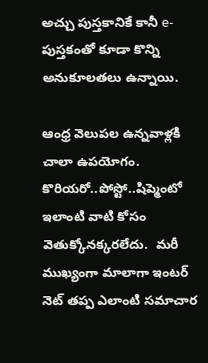అచ్చు పుస్తకానికే కానీ e-పుస్తకంతో కూడా కొన్ని అనుకూలతలు ఉన్నాయి.

ఆంధ్ర వెలుపల ఉన్నవాళ్లకి చాలా ఉపయోగం.  కొరియరో..పోస్టో..షిప్మెంటో ఇలాంటి వాటి కోసం వెతుక్కోనక్కరలేదు.  మరీ ముఖ్యంగా మాలాగా ఇంటర్ నెట్ తప్ప ఎలాంటి సమాచార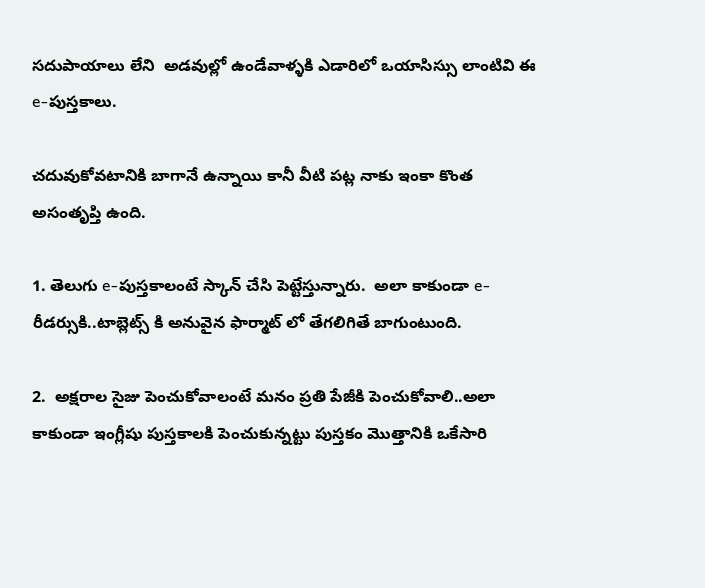సదుపాయాలు లేని  అడవుల్లో ఉండేవాళ్ళకి ఎడారిలో ఒయాసిస్సు లాంటివి ఈ e-పుస్తకాలు.

చదువుకోవటానికి బాగానే ఉన్నాయి కానీ వీటి పట్ల నాకు ఇంకా కొంత అసంతృప్తి ఉంది.

1. తెలుగు e-పుస్తకాలంటే స్కాన్ చేసి పెట్టేస్తున్నారు.  అలా కాకుండా e-రీడర్సుకి..టాబ్లెట్స్ కి అనువైన ఫార్మాట్ లో తేగలిగితే బాగుంటుంది.

2.  అక్షరాల సైజు పెంచుకోవాలంటే మనం ప్రతి పేజీకి పెంచుకోవాలి..అలా కాకుండా ఇంగ్లీషు పుస్తకాలకి పెంచుకున్నట్టు పుస్తకం మొత్తానికి ఒకేసారి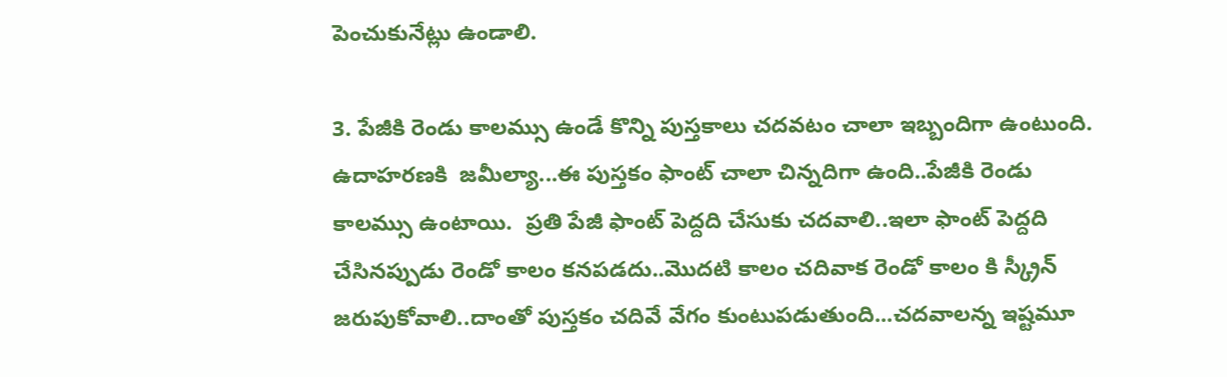పెంచుకునేట్లు ఉండాలి.

3. పేజీకి రెండు కాలమ్సు ఉండే కొన్ని పుస్తకాలు చదవటం చాలా ఇబ్బందిగా ఉంటుంది.  ఉదాహరణకి  జమీల్యా...ఈ పుస్తకం ఫాంట్ చాలా చిన్నదిగా ఉంది..పేజీకి రెండు కాలమ్సు ఉంటాయి.  ప్రతి పేజీ ఫాంట్ పెద్దది చేసుకు చదవాలి..ఇలా ఫాంట్ పెద్దది చేసినప్పుడు రెండో కాలం కనపడదు..మొదటి కాలం చదివాక రెండో కాలం కి స్క్రీన్ జరుపుకోవాలి..దాంతో పుస్తకం చదివే వేగం కుంటుపడుతుంది...చదవాలన్న ఇష్టమూ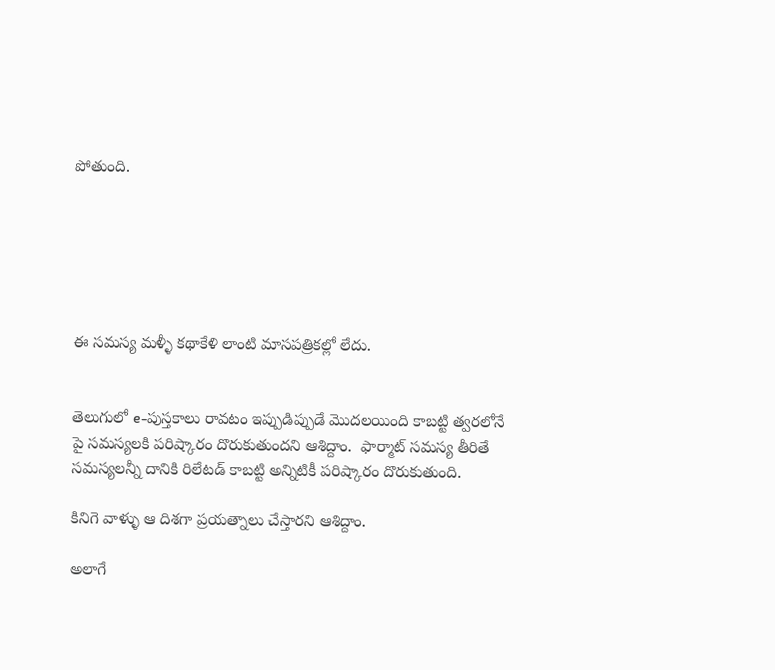పోతుంది.






ఈ సమస్య మళ్ళీ కథాకేళి లాంటి మాసపత్రికల్లో లేదు.


తెలుగులో e-పుస్తకాలు రావటం ఇప్పుడిప్పుడే మొదలయింది కాబట్టి త్వరలోనే పై సమస్యలకి పరిష్కారం దొరుకుతుందని ఆశిద్దాం.  ఫార్మాట్ సమస్య తీరితే సమస్యలన్నీ దానికి రిలేటడ్ కాబట్టి అన్నిటికీ పరిష్కారం దొరుకుతుంది.

కినిగె వాళ్ళు ఆ దిశగా ప్రయత్నాలు చేస్తారని ఆశిద్దాం.

అలాగే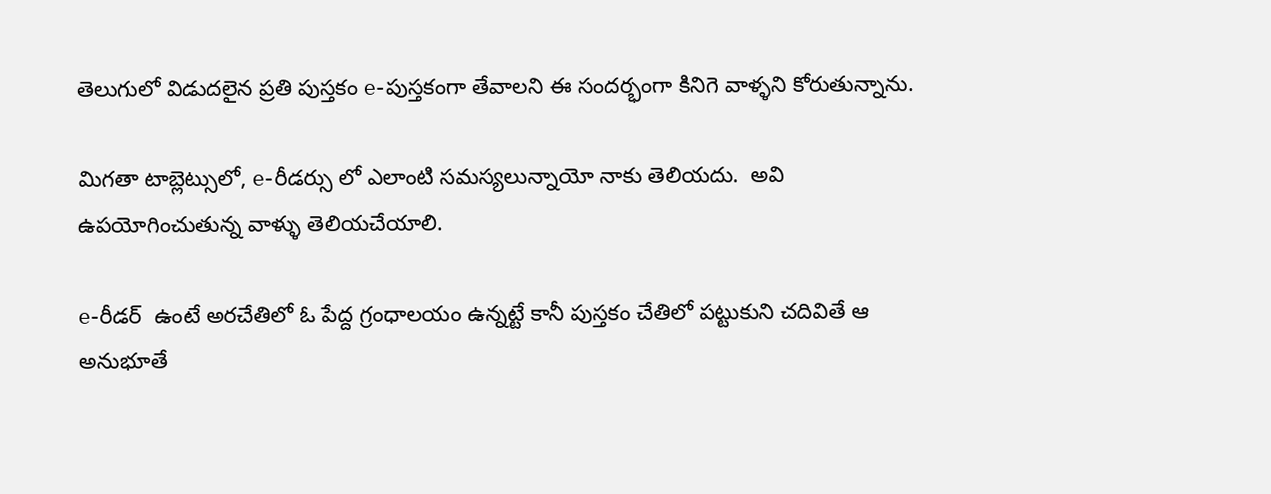తెలుగులో విడుదలైన ప్రతి పుస్తకం e-పుస్తకంగా తేవాలని ఈ సందర్భంగా కినిగె వాళ్ళని కోరుతున్నాను.

మిగతా టాబ్లెట్సులో, e-రీడర్సు లో ఎలాంటి సమస్యలున్నాయో నాకు తెలియదు.  అవి ఉపయోగించుతున్న వాళ్ళు తెలియచేయాలి.

e-రీడర్  ఉంటే అరచేతిలో ఓ పేద్ద గ్రంధాలయం ఉన్నట్టే కానీ పుస్తకం చేతిలో పట్టుకుని చదివితే ఆ అనుభూతే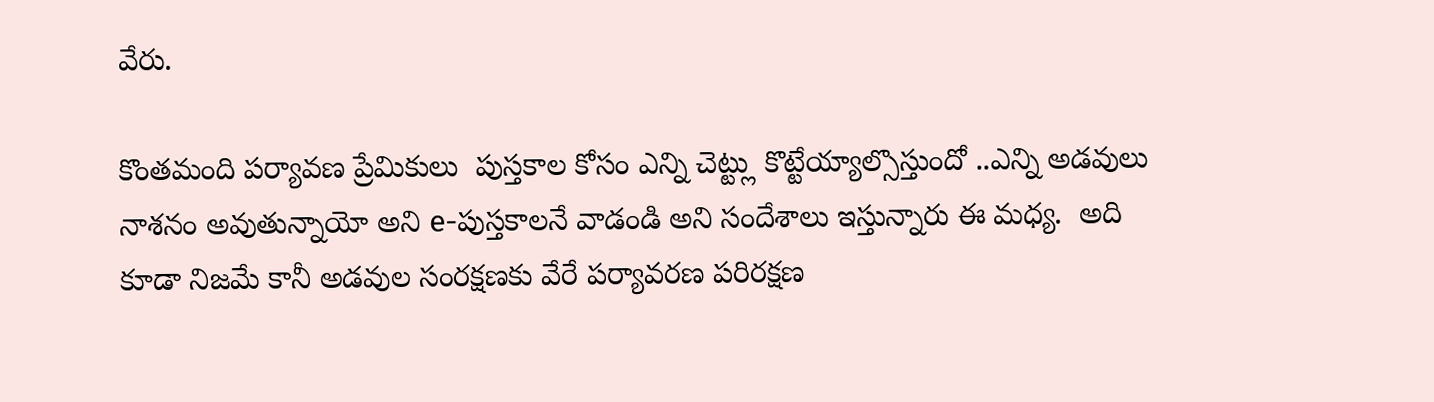వేరు.

కొంతమంది పర్యావణ ప్రేమికులు  పుస్తకాల కోసం ఎన్ని చెట్ట్లు కొట్టేయ్యాల్సొస్తుందో ..ఎన్ని అడవులు నాశనం అవుతున్నాయో అని e-పుస్తకాలనే వాడండి అని సందేశాలు ఇస్తున్నారు ఈ మధ్య.  అది కూడా నిజమే కానీ అడవుల సంరక్షణకు వేరే పర్యావరణ పరిరక్షణ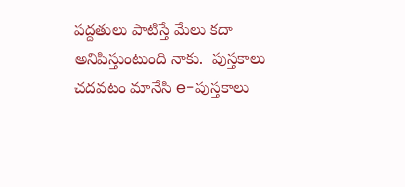పద్దతులు పాటిస్తే మేలు కదా అనిపిస్తుంటుంది నాకు.  పుస్తకాలు చదవటం మానేసి e-పుస్తకాలు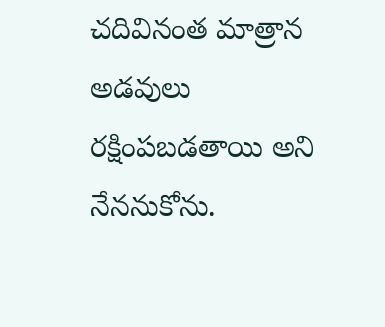చదివినంత మాత్రాన అడవులు రక్షింపబడతాయి అని నేననుకోను.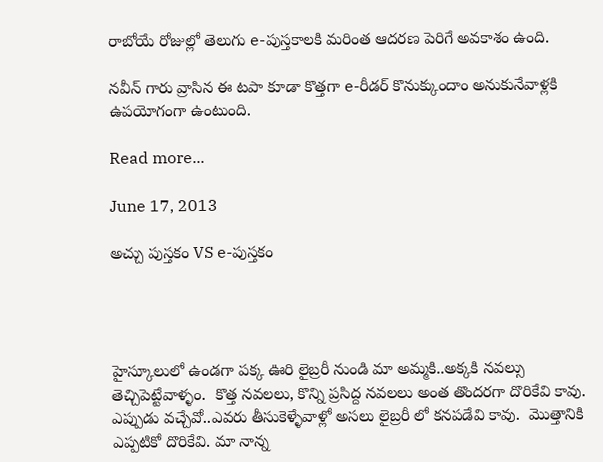రాబోయే రోజుల్లో తెలుగు e-పుస్తకాలకి మరింత ఆదరణ పెరిగే అవకాశం ఉంది.

నవీన్ గారు వ్రాసిన ఈ టపా కూడా కొత్తగా e-రీడర్ కొనుక్కుందాం అనుకునేవాళ్లకి ఉపయోగంగా ఉంటుంది.

Read more...

June 17, 2013

అచ్చు పుస్తకం VS e-పుస్తకం




హైస్కూలులో ఉండగా పక్క ఊరి లైబ్రరీ నుండి మా అమ్మకి..అక్కకి నవల్సు తెచ్చిపెట్టేవాళ్ళం.  కొత్త నవలలు, కొన్ని ప్రసిద్ద నవలలు అంత తొందరగా దొరికేవి కావు.  ఎప్పుడు వచ్చేవో..ఎవరు తీసుకెళ్ళేవాళ్లో అసలు లైబ్రరీ లో కనపడేవి కావు.  మొత్తానికి ఎప్పటికో దొరికేవి. మా నాన్న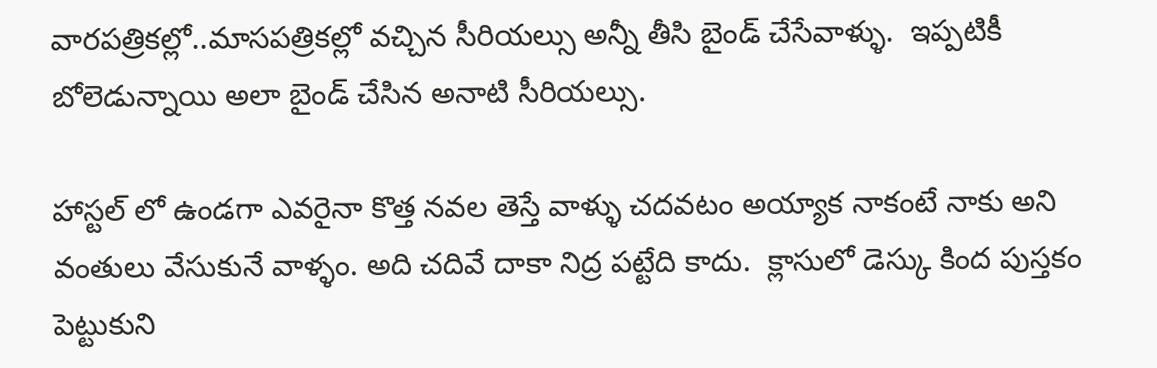వారపత్రికల్లో..మాసపత్రికల్లో వచ్చిన సీరియల్సు అన్నీ తీసి బైండ్ చేసేవాళ్ళు.  ఇప్పటికీ బోలెడున్నాయి అలా బైండ్ చేసిన అనాటి సీరియల్సు.

హాస్టల్ లో ఉండగా ఎవరైనా కొత్త నవల తెస్తే వాళ్ళు చదవటం అయ్యాక నాకంటే నాకు అని వంతులు వేసుకునే వాళ్ళం. అది చదివే దాకా నిద్ర పట్టేది కాదు.  క్లాసులో డెస్కు కింద పుస్తకం పెట్టుకుని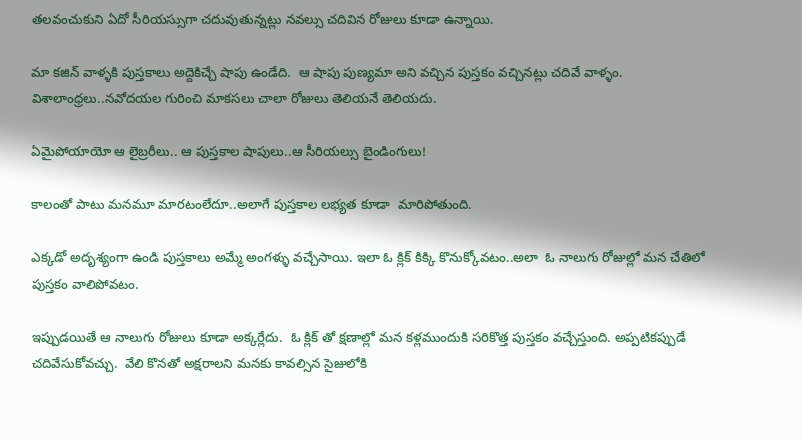తలవంచుకుని ఏదో సీరియస్సుగా చదువుతున్నట్లు నవల్సు చదివిన రోజులు కూడా ఉన్నాయి.

మా కజిన్ వాళ్ళకి పుస్తకాలు అద్దెకిచ్చే షాపు ఉండేది.  ఆ షాపు పుణ్యమా అని వచ్చిన పుస్తకం వచ్చినట్లు చదివే వాళ్ళం. విశాలాంధ్రలు..నవోదయల గురించి మాకసలు చాలా రోజులు తెలియనే తెలియదు.

ఏమైపోయాయో ఆ లైబ్రరీలు.. ఆ పుస్తకాల షాపులు..ఆ సీరియల్సు బైండింగులు!

కాలంతో పాటు మనమూ మారటంలేదూ..అలాగే పుస్తకాల లభ్యత కూడా  మారిపోతుంది.

ఎక్కడో అదృశ్యంగా ఉండి పుస్తకాలు అమ్మే అంగళ్ళు వచ్చేసాయి. ఇలా ఓ క్లిక్ కిక్కి కొనుక్కోవటం..అలా  ఓ నాలుగు రోజుల్లో మన చేతిలో పుస్తకం వాలిపోవటం.

ఇప్పుడయితే ఆ నాలుగు రోజులు కూడా అక్కర్లేదు.  ఓ క్లిక్ తో క్షణాల్లో మన కళ్లముందుకి సరికొత్త పుస్తకం వచ్చేస్తుంది. అప్పటికప్పుడే చదివేసుకోవచ్చు.  వేలి కొనతో అక్షరాలని మనకు కావల్సిన సైజులోకి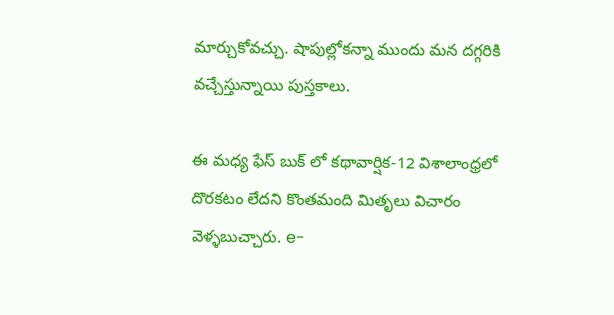మార్చుకోవచ్చు. షాపుల్లోకన్నా ముందు మన దగ్గరికి వచ్చేస్తున్నాయి పుస్తకాలు.

ఈ మధ్య ఫేస్ బుక్ లో కథావార్షిక-12 విశాలాంధ్రలో దొరకటం లేదని కొంతమంది మితృలు విచారం వెళ్ళబుచ్చారు. e-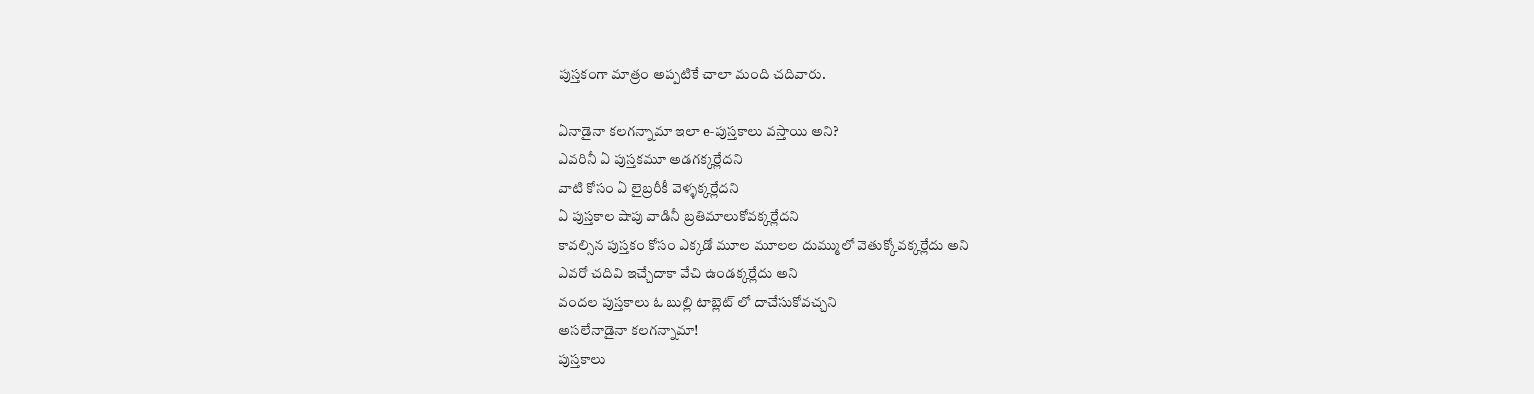పుస్తకంగా మాత్రం అప్పటికే చాలా మంది చదివారు.

ఏనాడైనా కలగన్నామా ఇలా e-పుస్తకాలు వస్తాయి అని?
ఎవరినీ ఏ పుస్తకమూ అడగక్కర్లేదని
వాటి కోసం ఏ లైబ్రరీకీ వెళ్ళక్కర్లేదని
ఏ పుస్తకాల షాపు వాడినీ బ్రతిమాలుకోవక్కర్లేదని
కావల్సిన పుస్తకం కోసం ఎక్కడో మూల మూలల దుమ్ములో వెతుక్కోవక్కర్లేదు అని
ఎవరో చదివి ఇచ్చేదాకా వేచి ఉండక్కర్లేదు అని
వందల పుస్తకాలు ఓ బుల్లి టాబ్లెట్ లో దాచేసుకోవచ్చని
అసలేనాడైనా కలగన్నామా!
పుస్తకాలు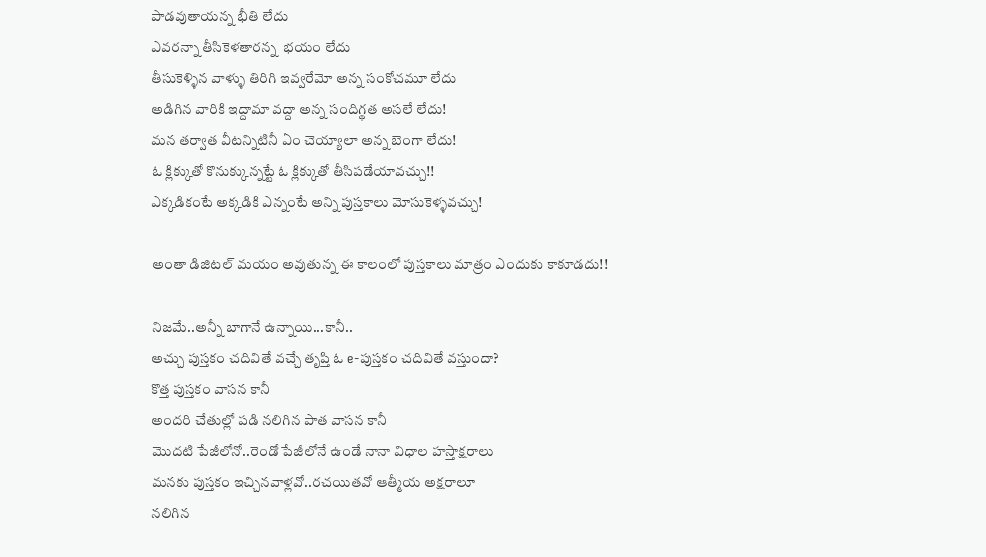పాడవుతాయన్న భీతి లేదు
ఎవరన్నా తీసికెళతారన్న  భయం లేదు
తీసుకెళ్ళిన వాళ్ళు తిరిగి ఇవ్వరేమో అన్న సంకోచమూ లేదు
అడిగిన వారికి ఇద్దామా వద్దా అన్న సందిగ్థత అసలే లేదు!
మన తర్వాత వీటన్నిటినీ ఏం చెయ్యాలా అన్న బెంగా లేదు!
ఓ క్లిక్కుతో కొనుక్కున్నట్టే ఓ క్లిక్కుతో తీసిపడేయావచ్చు!!
ఎక్కడికంటే అక్కడికి ఎన్నంటే అన్ని పుస్తకాలు మోసుకెళ్ళవచ్చు!

అంతా డిజిటల్ మయం అవుతున్న ఈ కాలంలో పుస్తకాలు మాత్రం ఎందుకు కాకూడదు!!

నిజమే..అన్నీ బాగానే ఉన్నాయి...కానీ..
అచ్చు పుస్తకం చదివితే వచ్చే తృప్తి ఓ e-పుస్తకం చదివితే వస్తుందా?
కొత్త పుస్తకం వాసన కానీ
అందరి చేతుల్లో పడి నలిగిన పాత వాసన కానీ
మొదటి పేజీలోనో..రెండో పేజీలోనే ఉండే నానా విధాల హస్తాక్షరాలు
మనకు పుస్తకం ఇచ్చినవాళ్లవో..రచయితవో ఆత్మీయ అక్షరాలూ
నలిగిన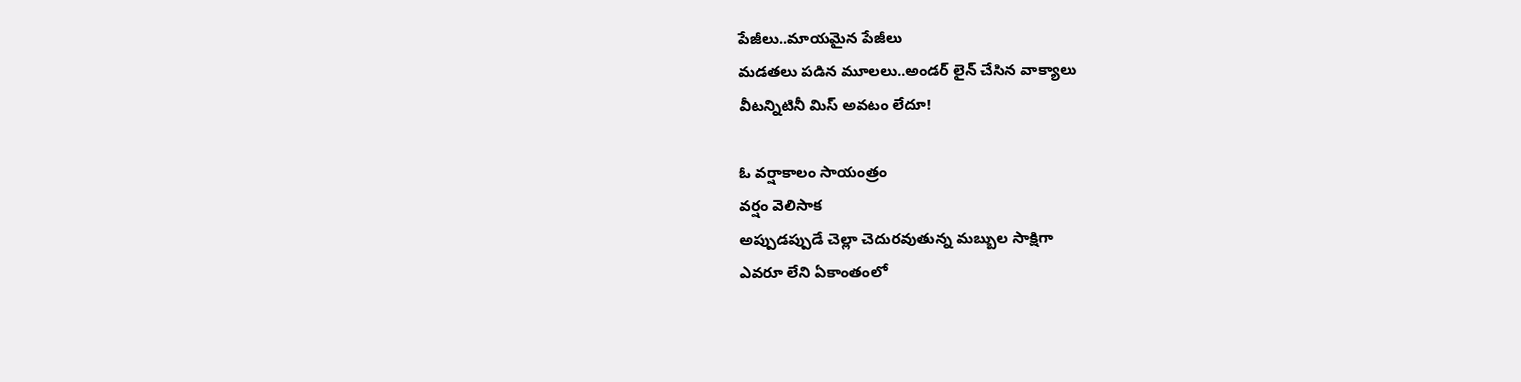పేజీలు..మాయమైన పేజీలు
మడతలు పడిన మూలలు..అండర్ లైన్ చేసిన వాక్యాలు
వీటన్నిటినీ మిస్ అవటం లేదూ!

ఓ వర్షాకాలం సాయంత్రం
వర్షం వెలిసాక
అప్పుడప్పుడే చెల్లా చెదురవుతున్న మబ్బుల సాక్షిగా
ఎవరూ లేని ఏకాంతంలో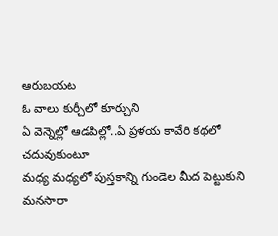ఆరుబయట
ఓ వాలు కుర్చీలో కూర్చుని
ఏ వెన్నెల్లో ఆడపిల్లో..ఏ ప్రళయ కావేరి కథలో
చదువుకుంటూ
మధ్య మధ్యలో పుస్తకాన్ని గుండెల మీద పెట్టుకుని
మనసారా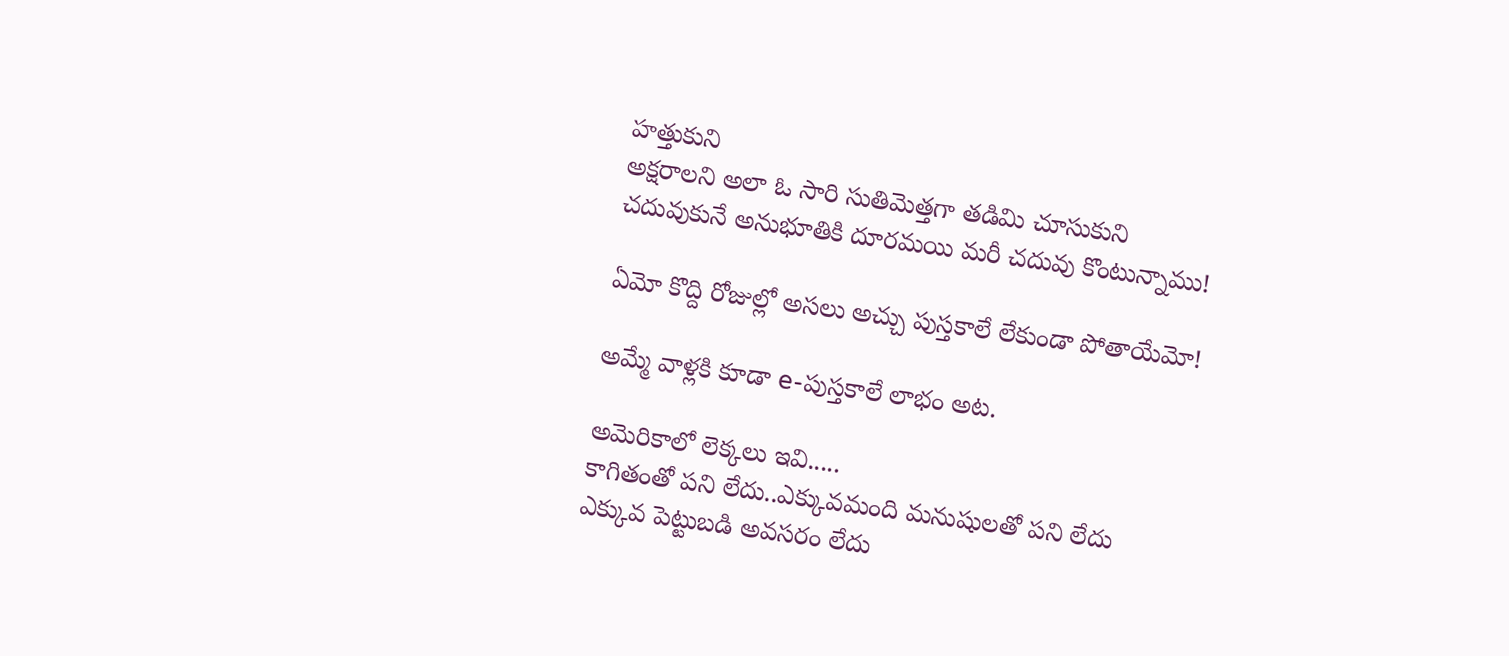హత్తుకుని
అక్షరాలని అలా ఓ సారి సుతిమెత్తగా తడిమి చూసుకుని
చదువుకునే అనుభూతికి దూరమయి మరీ చదువు కొంటున్నాము!

ఏమో కొద్ది రోజుల్లో అసలు అచ్చు పుస్తకాలే లేకుండా పోతాయేమో!

అమ్మే వాళ్లకి కూడా e-పుస్తకాలే లాభం అట.

అమెరికాలో లెక్కలు ఇవి.....
కాగితంతో పని లేదు..ఎక్కువమంది మనుషులతో పని లేదు
ఎక్కువ పెట్టుబడి అవసరం లేదు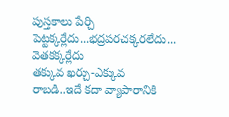పుస్తకాలు పేర్చి పెట్టక్కర్లేదు...భద్రపరచక్కరలేదు... వెతకక్కర్లేదు
తక్కువ ఖర్చు-ఎక్కువ రాబడి..ఇదే కదా వ్యాపారానికి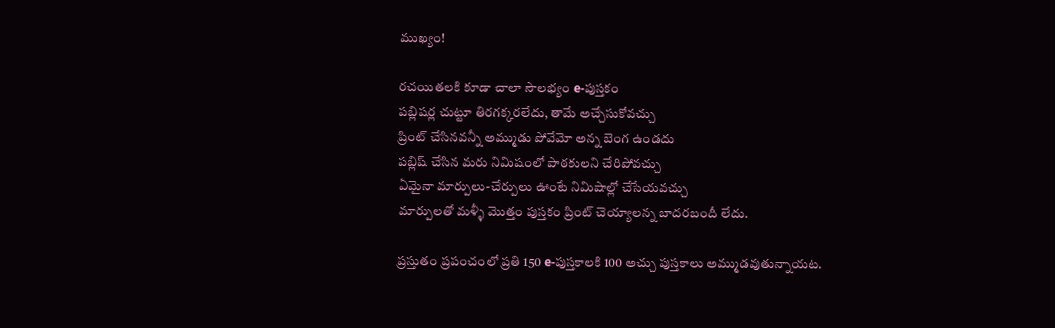ముఖ్యం!

రచయితలకి కూడా చాలా సౌలభ్యం e-పుస్తకం
పబ్లిషర్ల చుట్టూ తిరగక్కరలేదు, తామే అచ్చేసుకోవచ్చు
ప్రింట్ చేసినవన్నీ అమ్ముడు పోవేమో అన్న బెంగ ఉండదు
పబ్లిష్ చేసిన మరు నిమిషంలో పాఠకులని చేరిపోవచ్చు
ఏమైనా మార్పులు-చేర్పులు ఊంటే నిమిషాల్లో చేసేయవచ్చు
మార్పులతో మళ్ళీ మొత్తం పుస్తకం ప్రింట్ చెయ్యాలన్న బాదరబందీ లేదు.

ప్రస్తుతం ప్రపంచంలో ప్రతి 150 e-పుస్తకాలకి 100 అచ్చు పుస్తకాలు అమ్ముడవుతున్నాయట.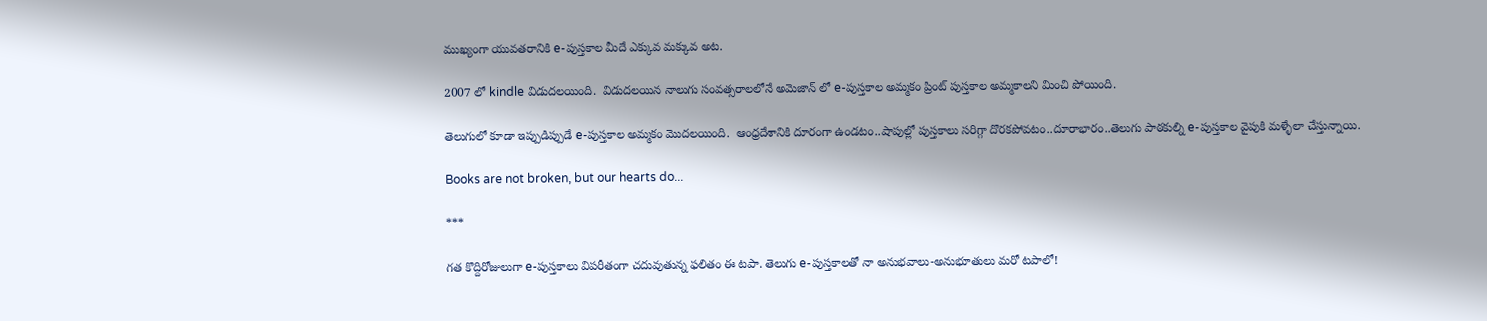ముఖ్యంగా యువతరానికి e-పుస్తకాల మీదే ఎక్కువ మక్కువ అట.

2007 లో kindle విడుదలయింది.  విడుదలయిన నాలుగు సంవత్సరాలలోనే అమెజాన్ లో e-పుస్తకాల అమ్మకం ప్రింట్ పుస్తకాల అమ్మకాలని మించి పోయింది.

తెలుగులో కూడా ఇప్పుడిప్పుడే e-పుస్తకాల అమ్మకం మొదలయింది.  ఆంధ్రదేశానికి దూరంగా ఉండటం..షాపుల్లో పుస్తకాలు సరిగ్గా దొరకపోవటం..దూరాభారం..తెలుగు పాఠకుల్ని e-పుస్తకాల వైపుకి మళ్ళేలా చేస్తున్నాయి.

Books are not broken, but our hearts do...

***

గత కొద్దిరోజులుగా e-పుస్తకాలు విపరీతంగా చదువుతున్న ఫలితం ఈ టపా. తెలుగు e-పుస్తకాలతో నా అనుభవాలు-అనుభూతులు మరో టపాలో!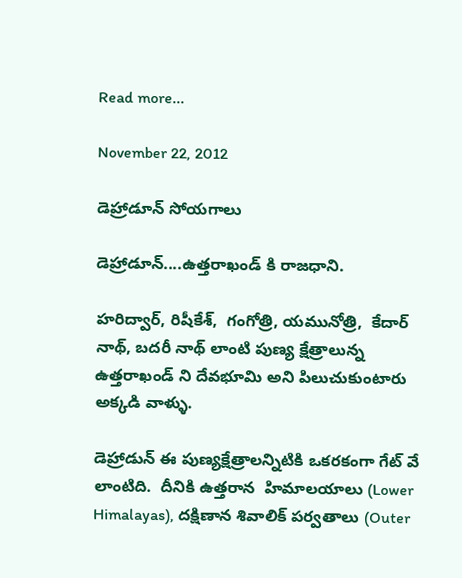Read more...

November 22, 2012

డెహ్రాడూన్ సోయగాలు

డెహ్రాడూన్....ఉత్తరాఖండ్ కి రాజధాని.

హరిద్వార్, రిషీకేశ్,  గంగోత్రి, యమునోత్రి,  కేదార్ నాథ్, బదరీ నాథ్ లాంటి పుణ్య క్షేత్రాలున్న ఉత్తరాఖండ్ ని దేవభూమి అని పిలుచుకుంటారు అక్కడి వాళ్ళు.

డెహ్రాడున్ ఈ పుణ్యక్షేత్రాలన్నిటికి ఒకరకంగా గేట్ వే లాంటిది.  దీనికి ఉత్తరాన  హిమాలయాలు (Lower Himalayas), దక్షిణాన శివాలిక్ పర్వతాలు (Outer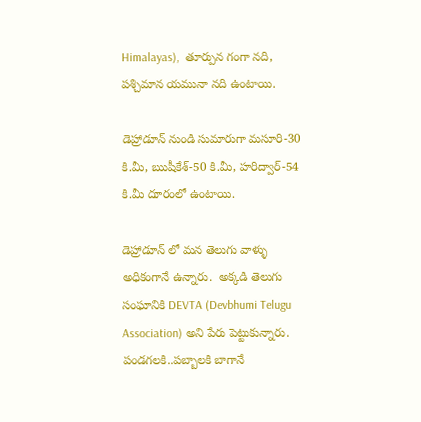Himalayas),  తూర్పున గంగా నది,  పశ్చిమాన యమునా నది ఉంటాయి.

డెహ్రాడూన్ నుండి సుమారుగా మసూరి-30 కి.మీ, ఋషీకేశ్-50 కి.మీ, హరిద్వార్-54 కి.మీ దూరంలో ఉంటాయి.

డెహ్రాడూన్ లో మన తెలుగు వాళ్ళు అధికంగానే ఉన్నారు.  అక్కడి తెలుగు సంఘానికి DEVTA (Devbhumi Telugu Association) అని పేరు పెట్టుకున్నారు. పండగలకి..పబ్బాలకి బాగానే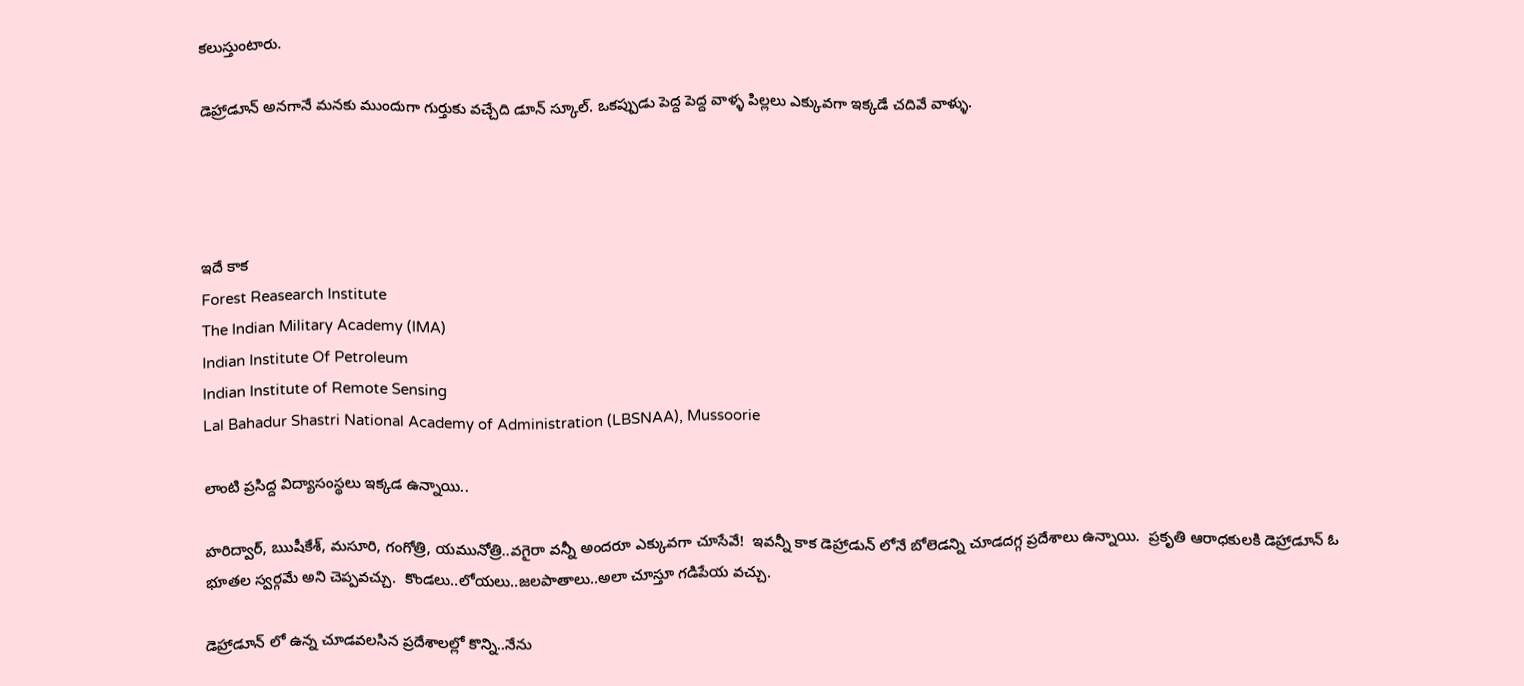కలుస్తుంటారు.

డెహ్రాడూన్ అనగానే మనకు ముందుగా గుర్తుకు వచ్చేది డూన్ స్కూల్. ఒకప్పుడు పెద్ద పెద్ద వాళ్ళ పిల్లలు ఎక్కువగా ఇక్కడే చదివే వాళ్ళు.




ఇదే కాక
Forest Reasearch Institute
The Indian Military Academy (IMA)
Indian Institute Of Petroleum
Indian Institute of Remote Sensing
Lal Bahadur Shastri National Academy of Administration (LBSNAA), Mussoorie

లాంటి ప్రసిద్ద విద్యాసంస్థలు ఇక్కడ ఉన్నాయి..

హరిద్వార్, ఋషీకేశ్, మసూరి, గంగోత్రి, యమునోత్రి..వగైరా వన్నీ అందరూ ఎక్కువగా చూసేవే!  ఇవన్నీ కాక డెహ్రాడున్ లోనే బోలెడన్ని చూడదగ్గ ప్రదేశాలు ఉన్నాయి.  ప్రకృతి ఆరాధకులకి డెహ్రాడూన్ ఓ భూతల స్వర్గమే అని చెప్పవచ్చు.  కొండలు..లోయలు..జలపాతాలు..అలా చూస్తూ గడిపేయ వచ్చు.

డెహ్రాడూన్ లో ఉన్న చూడవలసిన ప్రదేశాలల్లో కొన్ని..నేను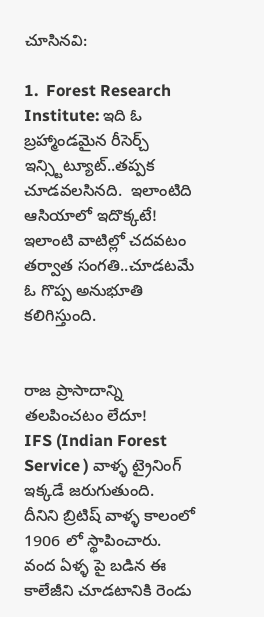చూసినవి:

1.  Forest Research Institute: ఇది ఓ బ్రహ్మాండమైన రీసెర్చ్ ఇన్స్టిట్యూట్..తప్పక చూడవలసినది.  ఇలాంటిది ఆసియాలో ఇదొక్కటే! ఇలాంటి వాటిల్లో చదవటం తర్వాత సంగతి..చూడటమే ఓ గొప్ప అనుభూతి కలిగిస్తుంది.


రాజ ప్రాసాదాన్ని తలపించటం లేదూ!
IFS (Indian Forest Service ) వాళ్ళ ట్రైనింగ్ ఇక్కడే జరుగుతుంది.  దీనిని బ్రిటిష్ వాళ్ళ కాలంలో 1906 లో స్థాపించారు. వంద ఏళ్ళ పై బడిన ఈ కాలేజీని చూడటానికి రెండు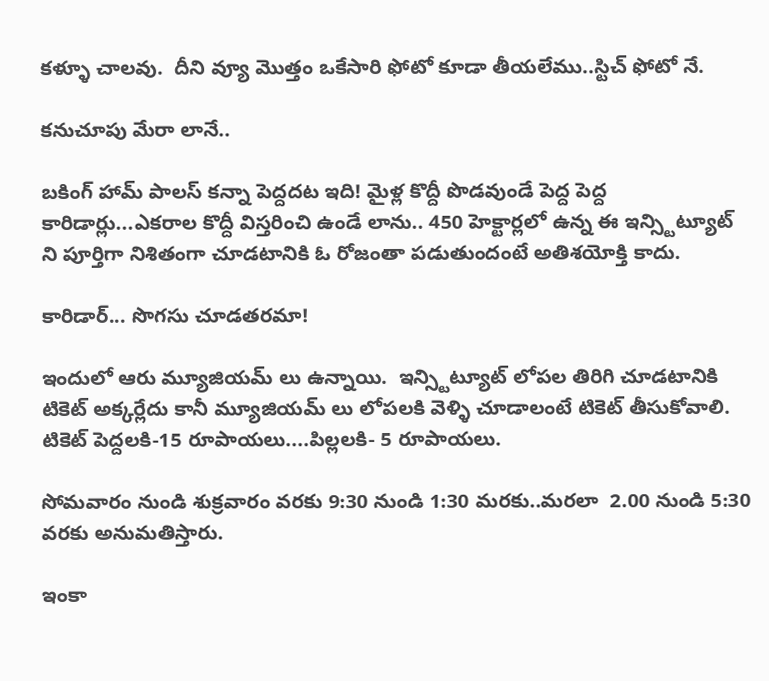కళ్ళూ చాలవు.  దీని వ్యూ మొత్తం ఒకేసారి ఫోటో కూడా తీయలేము..స్టిచ్ ఫోటో నే.

కనుచూపు మేరా లానే..

బకింగ్ హామ్ పాలస్ కన్నా పెద్దదట ఇది! మైళ్ల కొద్దీ పొడవుండే పెద్ద పెద్ద కారిడార్లు...ఎకరాల కొద్దీ విస్తరించి ఉండే లాను.. 450 హెక్టార్లలో ఉన్న ఈ ఇన్స్టిట్యూట్ ని పూర్తిగా నిశితంగా చూడటానికి ఓ రోజంతా పడుతుందంటే అతిశయోక్తి కాదు.

కారిడార్... సొగసు చూడతరమా!

ఇందులో ఆరు మ్యూజియమ్ లు ఉన్నాయి.  ఇన్స్టిట్యూట్ లోపల తిరిగి చూడటానికి టికెట్ అక్కర్లేదు కానీ మ్యూజియమ్ లు లోపలకి వెళ్ళి చూడాలంటే టికెట్ తీసుకోవాలి.
టికెట్ పెద్దలకి-15 రూపాయలు....పిల్లలకి- 5 రూపాయలు.

సోమవారం నుండి శుక్రవారం వరకు 9:30 నుండి 1:30 మరకు..మరలా  2.00 నుండి 5:30 వరకు అనుమతిస్తారు.

ఇంకా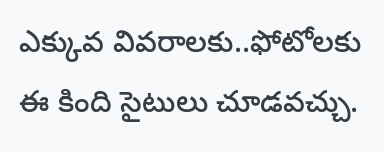ఎక్కువ వివరాలకు..ఫోటోలకు ఈ కింది సైటులు చూడవచ్చు.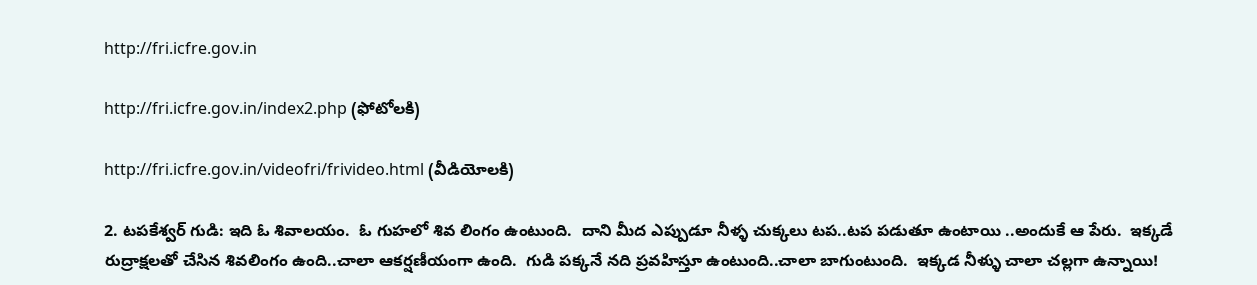http://fri.icfre.gov.in

http://fri.icfre.gov.in/index2.php (ఫోటోలకి)

http://fri.icfre.gov.in/videofri/frivideo.html (వీడియోలకి)

2. టపకేశ్వర్ గుడి: ఇది ఓ శివాలయం.  ఓ గుహలో శివ లింగం ఉంటుంది.  దాని మీద ఎప్పుడూ నీళ్ళ చుక్కలు టప..టప పడుతూ ఉంటాయి ..అందుకే ఆ పేరు.  ఇక్కడే రుద్రాక్షలతో చేసిన శివలింగం ఉంది..చాలా ఆకర్షణీయంగా ఉంది.  గుడి పక్కనే నది ప్రవహిస్తూ ఉంటుంది..చాలా బాగుంటుంది.  ఇక్కడ నీళ్ళు చాలా చల్లగా ఉన్నాయి!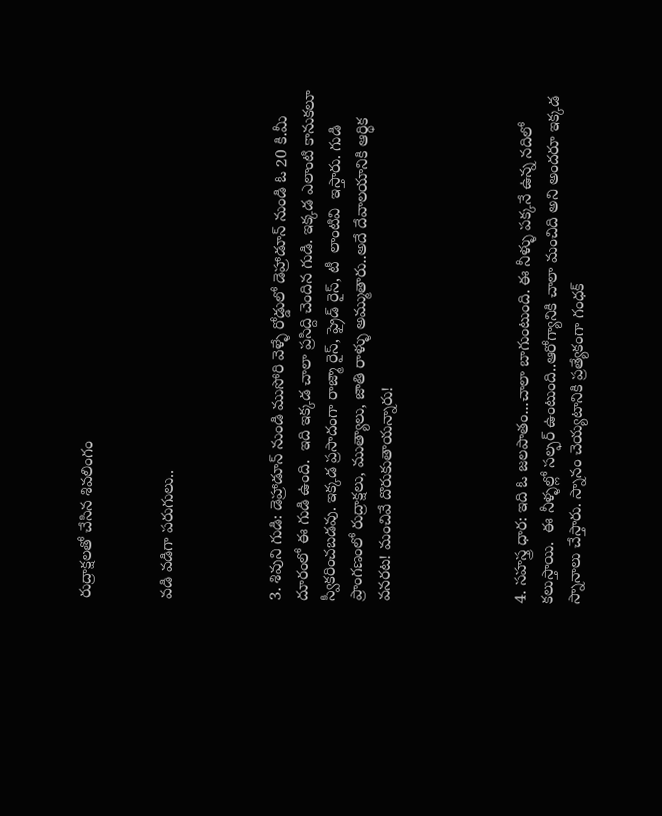రుద్రాక్షలతో చేసిన శివలింగం


వడి వడిగా పరుగులు..



3. శివుని గుడి: డెహ్రాడూన్ నుండి ముసోరి వెళ్ళే రోడ్డులో డెహ్రాడూన్ నుండి ఓ 20 కి.మీ దూరంలో ఈ గుడి ఉంది.  ఇది ఇక్కడ చాలా ప్రసిద్ది చెందిన గుడి. ఇక్కడ ఎలాంటి కానుకలూ స్వీకరించబడవు. ఇక్కడ ప్రసాదంగా రాజ్మా రైస్, ఫ్రైడ్ రైస్, టీ  లాంటివి  ఇస్తారు. గుడి ప్రాంగణంలో రుద్రాక్షలు, ముత్యాలు, జాతి రాళ్ళు అమ్ముతారు..అదే దేవాలయానికి ఆర్థిక వనరట! మంచివే దొరుకుతాయన్నారు!




4. సహస్త్ర ధార: ఇది ఓ జలపాతం...చాలా బాగుంటుంది. ఈ నీళ్ళు పక్కనే ఉన్న నదిలో కలుస్తాయి.  ఈ నీళ్ళల్లో సల్ఫర్ ఉంటుంది..ఆరోగ్యానికి చాలా మంచిది అని అందరూ ఇక్కడ స్నానాలు చేస్తారు. స్నానం చెయ్యటానికి ప్రత్యేకంగా గంధక్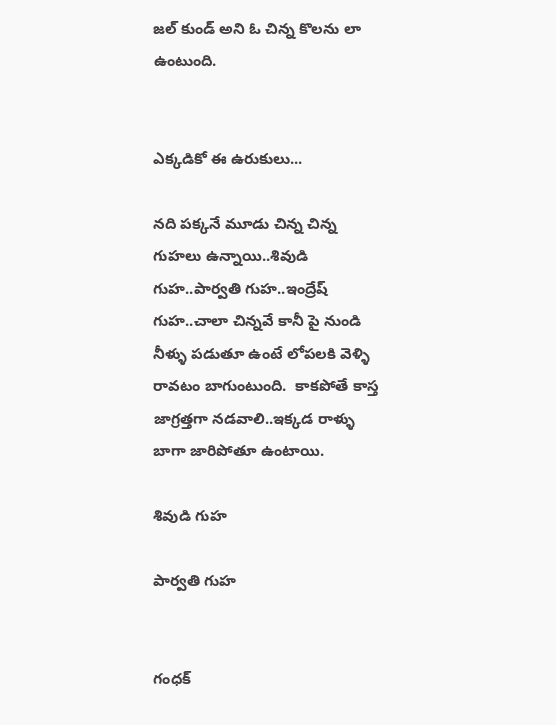జల్ కుండ్ అని ఓ చిన్న కొలను లా ఉంటుంది.


ఎక్కడికో ఈ ఉరుకులు...

నది పక్కనే మూడు చిన్న చిన్న గుహలు ఉన్నాయి..శివుడి గుహ..పార్వతి గుహ..ఇంద్రేష్ గుహ..చాలా చిన్నవే కానీ పై నుండి నీళ్ళు పడుతూ ఉంటే లోపలకి వెళ్ళి రావటం బాగుంటుంది.  కాకపోతే కాస్త జాగ్రత్తగా నడవాలి..ఇక్కడ రాళ్ళు బాగా జారిపోతూ ఉంటాయి.

శివుడి గుహ

పార్వతి గుహ


గంధక్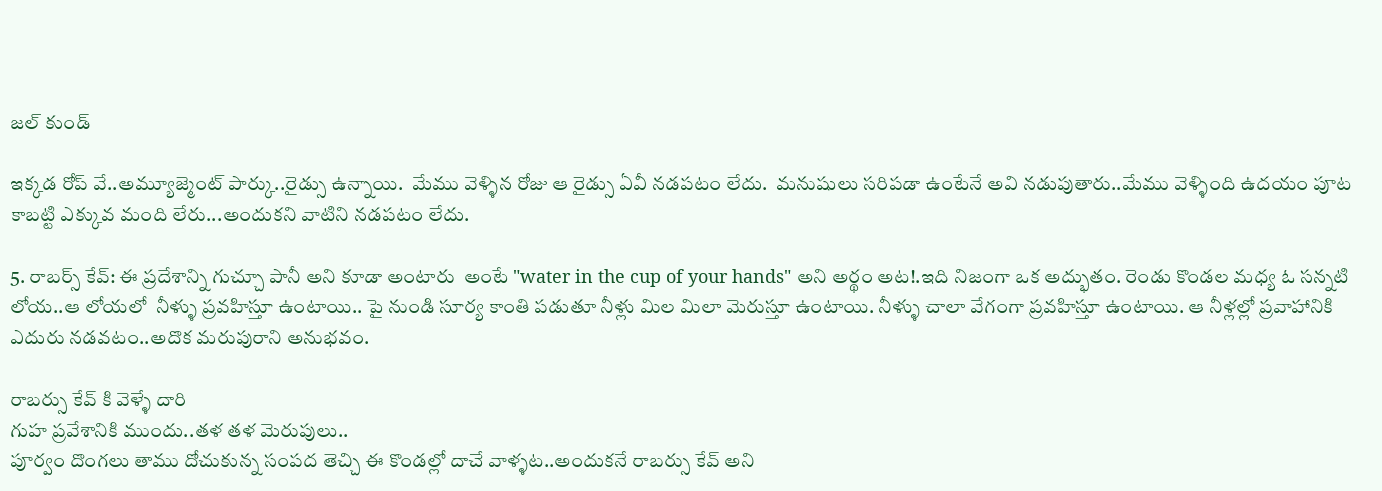జల్ కుండ్

ఇక్కడ రోప్ వే..అమ్యూజ్మెంట్ పార్కు..రైడ్సు ఉన్నాయి.  మేము వెళ్ళిన రోజు ఆ రైడ్సు ఏవీ నడపటం లేదు.  మనుషులు సరిపడా ఉంటేనే అవి నడుపుతారు..మేము వెళ్ళింది ఉదయం పూట కాబట్టి ఎక్కువ మంది లేరు...అందుకని వాటిని నడపటం లేదు.

5. రాబర్స్ కేవ్: ఈ ప్రదేశాన్ని గుచ్చూ పానీ అని కూడా అంటారు  అంటే "water in the cup of your hands" అని అర్థం అట!.ఇది నిజంగా ఒక అద్భుతం. రెండు కొండల మధ్య ఓ సన్నటి లోయ..ఆ లోయలో  నీళ్ళు ప్రవహిస్తూ ఉంటాయి.. పై నుండి సూర్య కాంతి పడుతూ నీళ్లు మిల మిలా మెరుస్తూ ఉంటాయి. నీళ్ళు చాలా వేగంగా ప్రవహిస్తూ ఉంటాయి. ఆ నీళ్లల్లో ప్రవాహానికి ఎదురు నడవటం..అదొక మరుపురాని అనుభవం.

రాబర్సు కేవ్ కి వెళ్ళే దారి
గుహ ప్రవేశానికి ముందు..తళ తళ మెరుపులు..
పూర్వం దొంగలు తాము దోచుకున్న సంపద తెచ్చి ఈ కొండల్లో దాచే వాళ్ళట..అందుకనే రాబర్సు కేవ్ అని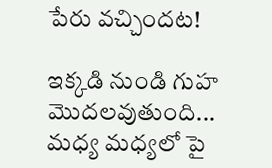పేరు వచ్చిందట!

ఇక్కడి నుండి గుహ మొదలవుతుంది...
మధ్య మధ్యలో పై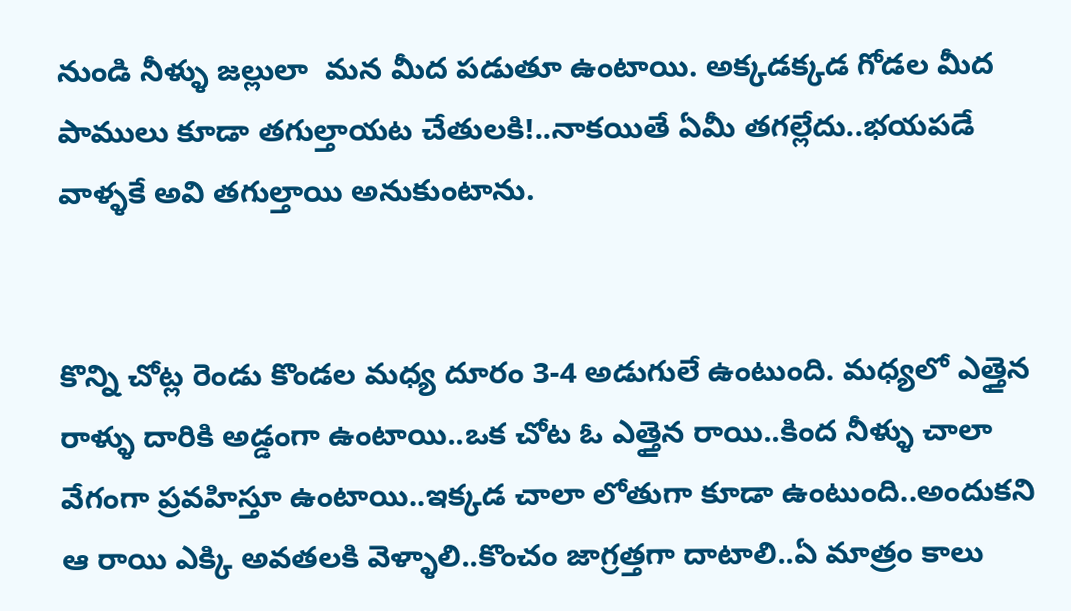నుండి నీళ్ళు జల్లులా  మన మీద పడుతూ ఉంటాయి. అక్కడక్కడ గోడల మీద పాములు కూడా తగుల్తాయట చేతులకి!..నాకయితే ఏమీ తగల్లేదు..భయపడే వాళ్ళకే అవి తగుల్తాయి అనుకుంటాను.


కొన్ని చోట్ల రెండు కొండల మధ్య దూరం 3-4 అడుగులే ఉంటుంది. మధ్యలో ఎత్తైన రాళ్ళు దారికి అడ్డంగా ఉంటాయి..ఒక చోట ఓ ఎత్తైన రాయి..కింద నీళ్ళు చాలా వేగంగా ప్రవహిస్తూ ఉంటాయి..ఇక్కడ చాలా లోతుగా కూడా ఉంటుంది..అందుకని ఆ రాయి ఎక్కి అవతలకి వెళ్ళాలి..కొంచం జాగ్రత్తగా దాటాలి..ఏ మాత్రం కాలు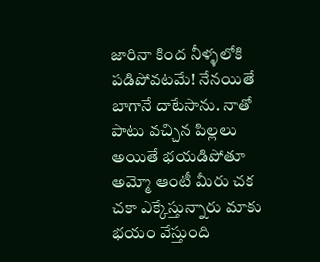జారినా కింద నీళ్ళలోకి పడిపోవటమే! నేనయితే బాగానే దాటేసాను. నాతో పాటు వచ్చిన పిల్లలు అయితే భయడిపోతూ అమ్మో ఆంటీ మీరు చక చకా ఎక్కేస్తున్నారు మాకు భయం వేస్తుంది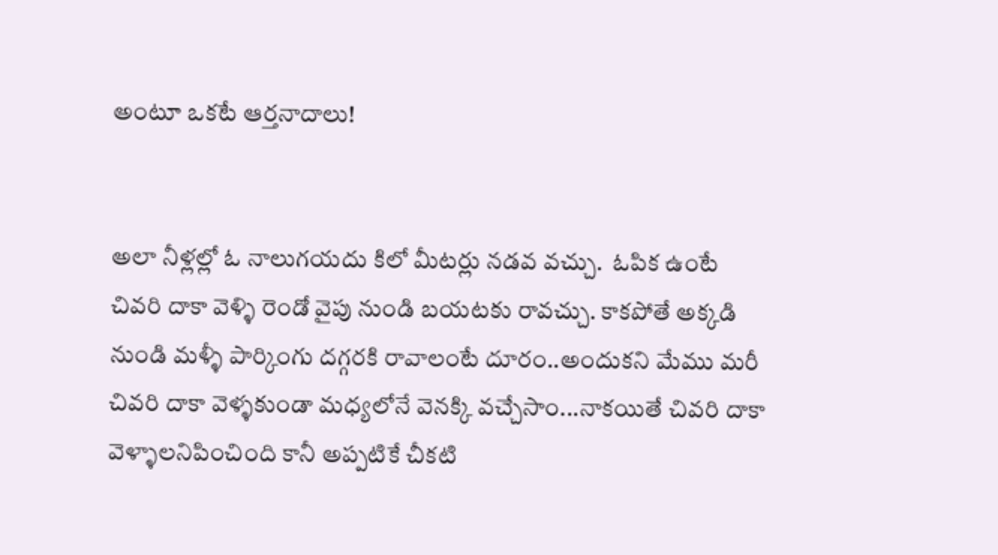అంటూ ఒకటే ఆర్తనాదాలు!


అలా నీళ్లల్లో ఓ నాలుగయదు కిలో మీటర్లు నడవ వచ్చు.  ఓపిక ఉంటే చివరి దాకా వెళ్ళి రెండో వైపు నుండి బయటకు రావచ్చు. కాకపోతే అక్కడి నుండి మళ్ళీ పార్కింగు దగ్గరకి రావాలంటే దూరం..అందుకని మేము మరీ చివరి దాకా వెళ్ళకుండా మధ్యలోనే వెనక్కి వచ్చేసాం...నాకయితే చివరి దాకా వెళ్ళాలనిపించింది కానీ అప్పటికే చీకటి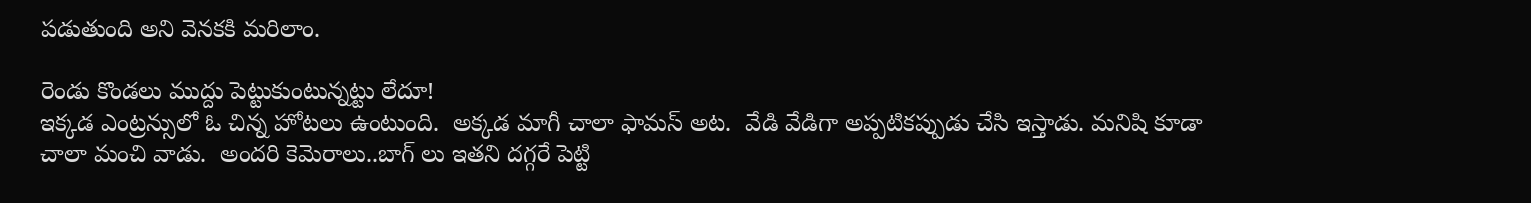పడుతుంది అని వెనకకి మరిలాం.

రెండు కొండలు ముద్దు పెట్టుకుంటున్నట్టు లేదూ!
ఇక్కడ ఎంట్రన్సులో ఓ చిన్న హోటలు ఉంటుంది.  అక్కడ మాగీ చాలా ఫామస్ అట.  వేడి వేడిగా అప్పటికప్పుడు చేసి ఇస్తాడు. మనిషి కూడా చాలా మంచి వాడు.  అందరి కెమెరాలు..బాగ్ లు ఇతని దగ్గరే పెట్టి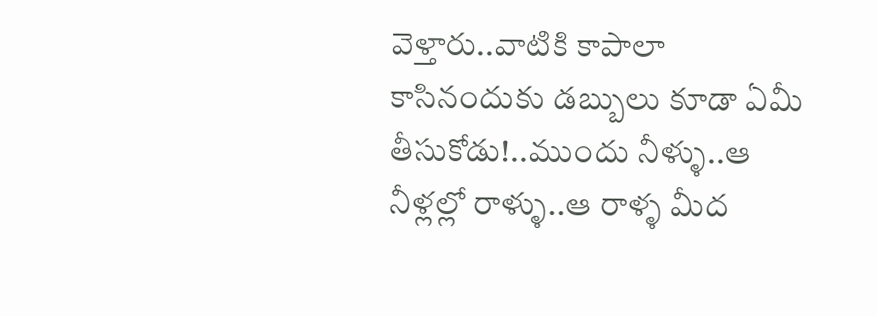వెళ్తారు..వాటికి కాపాలా కాసినందుకు డబ్బులు కూడా ఏమీ తీసుకోడు!..ముందు నీళ్ళు..ఆ నీళ్లల్లో రాళ్ళు..ఆ రాళ్ళ మీద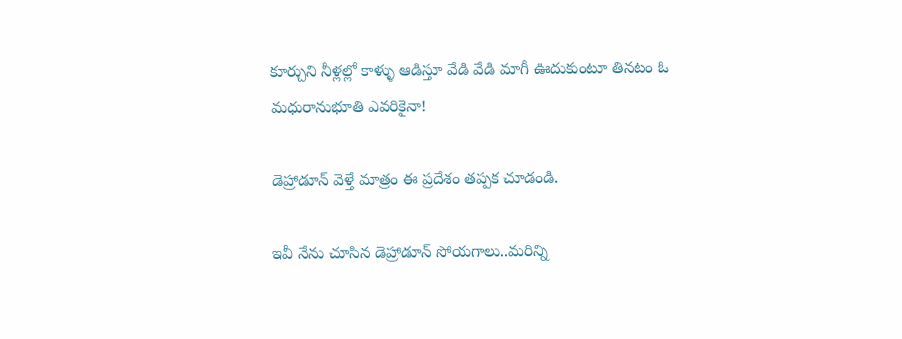కూర్చుని నీళ్లల్లో కాళ్ళు ఆడిస్తూ వేడి వేడి మాగీ ఊదుకుంటూ తినటం ఓ మధురానుభూతి ఎవరికైనా!

డెహ్రాడూన్ వెళ్తే మాత్రం ఈ ప్రదేశం తప్పక చూడండి.

ఇవీ నేను చూసిన డెహ్రాడూన్ సోయగాలు..మరిన్ని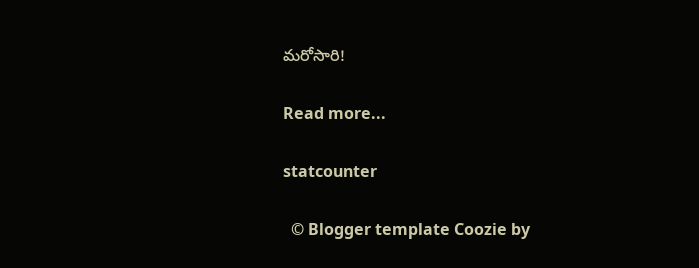మరోసారి!

Read more...

statcounter

  © Blogger template Coozie by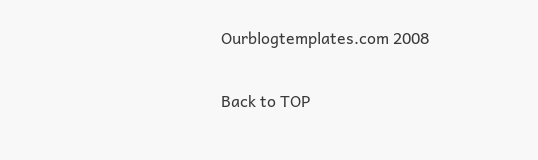Ourblogtemplates.com 2008

Back to TOP